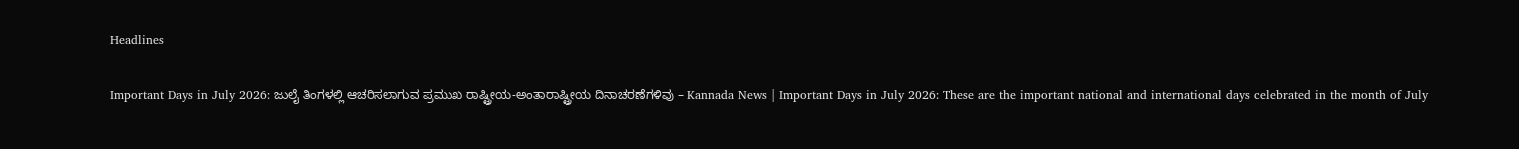Headlines

Important Days in July 2026: ಜುಲೈ ತಿಂಗಳಲ್ಲಿ ಆಚರಿಸಲಾಗುವ ಪ್ರಮುಖ ರಾಷ್ಟ್ರೀಯ-ಅಂತಾರಾಷ್ಟ್ರೀಯ ದಿನಾಚರಣೆಗಳಿವು – Kannada News | Important Days in July 2026: These are the important national and international days celebrated in the month of July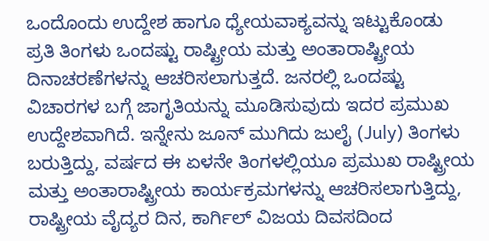ಒಂದೊಂದು ಉದ್ದೇಶ ಹಾಗೂ ಧ್ಯೇಯವಾಕ್ಯವನ್ನು ಇಟ್ಟುಕೊಂಡು ಪ್ರತಿ ತಿಂಗಳು ಒಂದಷ್ಟು ರಾಷ್ಟ್ರೀಯ ಮತ್ತು ಅಂತಾರಾಷ್ಟ್ರೀಯ ದಿನಾಚರಣೆಗಳನ್ನು ಆಚರಿಸಲಾಗುತ್ತದೆ. ಜನರಲ್ಲಿ ಒಂದಷ್ಟು ವಿಚಾರಗಳ ಬಗ್ಗೆ ಜಾಗೃತಿಯನ್ನು ಮೂಡಿಸುವುದು ಇದರ ಪ್ರಮುಖ ಉದ್ದೇಶವಾಗಿದೆ. ಇನ್ನೇನು ಜೂನ್‌ ಮುಗಿದು ಜುಲೈ (July) ತಿಂಗಳು ಬರುತ್ತಿದ್ದು, ವರ್ಷದ ಈ ಏಳನೇ ತಿಂಗಳಲ್ಲಿಯೂ ಪ್ರಮುಖ ರಾಷ್ಟ್ರೀಯ ಮತ್ತು ಅಂತಾರಾಷ್ಟ್ರೀಯ ಕಾರ್ಯಕ್ರಮಗಳನ್ನು ಆಚರಿಸಲಾಗುತ್ತಿದ್ದು, ರಾಷ್ಟ್ರೀಯ ವೈದ್ಯರ ದಿನ, ಕಾರ್ಗಿಲ್‌ ವಿಜಯ ದಿವಸದಿಂದ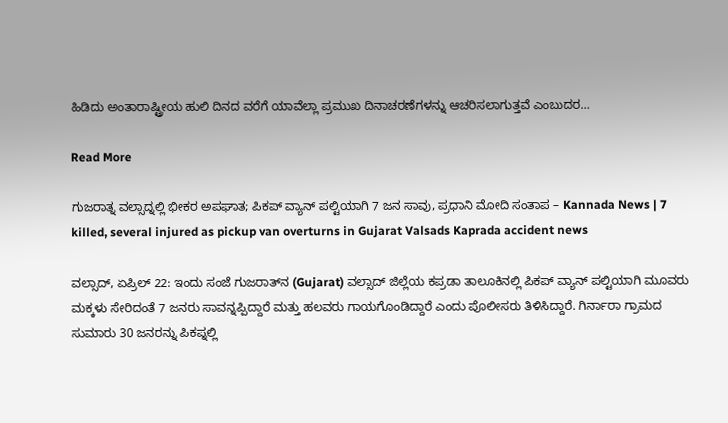ಹಿಡಿದು ಅಂತಾರಾಷ್ಟ್ರೀಯ ಹುಲಿ ದಿನದ ವರೆಗೆ ಯಾವೆಲ್ಲಾ ಪ್ರಮುಖ ದಿನಾಚರಣೆಗಳನ್ನು ಆಚರಿಸಲಾಗುತ್ತವೆ ಎಂಬುದರ…

Read More

ಗುಜರಾತ್ನ ವಲ್ಸಾದ್ನಲ್ಲಿ ಭೀಕರ ಅಪಘಾತ; ಪಿಕಪ್ ವ್ಯಾನ್ ಪಲ್ಟಿಯಾಗಿ 7 ಜನ ಸಾವು, ಪ್ರಧಾನಿ ಮೋದಿ ಸಂತಾಪ – Kannada News | 7 killed, several injured as pickup van overturns in Gujarat Valsads Kaprada accident news

ವಲ್ಸಾದ್, ಏಪ್ರಿಲ್ 22: ಇಂದು ಸಂಜೆ ಗುಜರಾತ್‌ನ (Gujarat) ವಲ್ಸಾದ್ ಜಿಲ್ಲೆಯ ಕಪ್ರಡಾ ತಾಲೂಕಿನಲ್ಲಿ ಪಿಕಪ್ ವ್ಯಾನ್ ಪಲ್ಟಿಯಾಗಿ ಮೂವರು ಮಕ್ಕಳು ಸೇರಿದಂತೆ 7 ಜನರು ಸಾವನ್ನಪ್ಪಿದ್ದಾರೆ ಮತ್ತು ಹಲವರು ಗಾಯಗೊಂಡಿದ್ದಾರೆ ಎಂದು ಪೊಲೀಸರು ತಿಳಿಸಿದ್ದಾರೆ. ಗಿರ್ನಾರಾ ಗ್ರಾಮದ ಸುಮಾರು 30 ಜನರನ್ನು ಪಿಕಪ್ನಲ್ಲಿ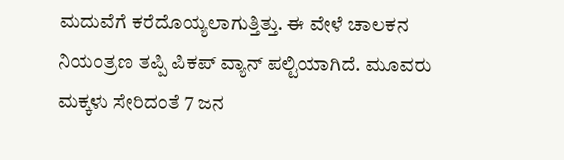ಮದುವೆಗೆ ಕರೆದೊಯ್ಯಲಾಗುತ್ತಿತ್ತು. ಈ ವೇಳೆ ಚಾಲಕನ ನಿಯಂತ್ರಣ ತಪ್ಪಿ ಪಿಕಪ್ ವ್ಯಾನ್ ಪಲ್ಟಿಯಾಗಿದೆ. ಮೂವರು ಮಕ್ಕಳು ಸೇರಿದಂತೆ 7 ಜನ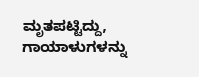ಮೃತಪಟ್ಟಿದ್ದು, ಗಾಯಾಳುಗಳನ್ನು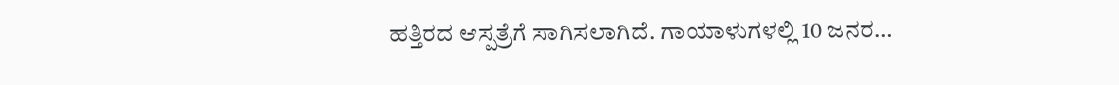ಹತ್ತಿರದ ಆಸ್ಪತ್ರೆಗೆ ಸಾಗಿಸಲಾಗಿದೆ. ಗಾಯಾಳುಗಳಲ್ಲಿ 10 ಜನರ…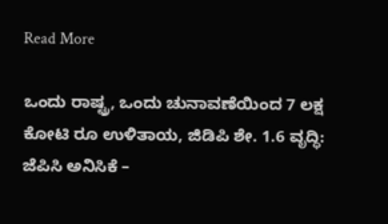Read More

ಒಂದು ರಾಷ್ಟ್ರ, ಒಂದು ಚುನಾವಣೆಯಿಂದ 7 ಲಕ್ಷ ಕೋಟಿ ರೂ ಉಳಿತಾಯ, ಜಿಡಿಪಿ ಶೇ. 1.6 ವೃದ್ಧಿ: ಜೆಪಿಸಿ ಅನಿಸಿಕೆ –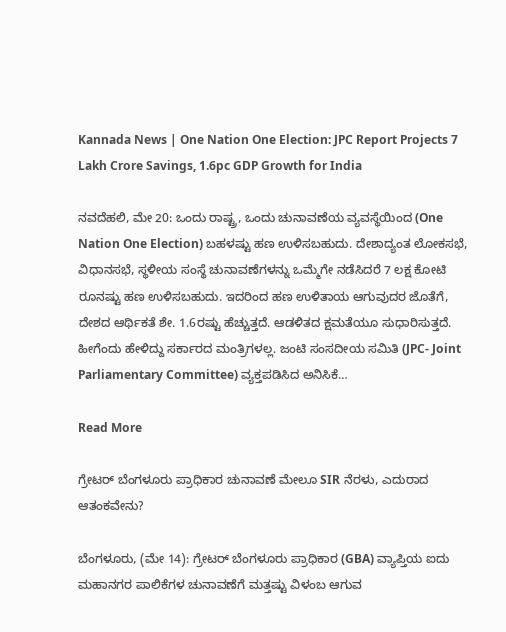Kannada News | One Nation One Election: JPC Report Projects 7 Lakh Crore Savings, 1.6pc GDP Growth for India

ನವದೆಹಲಿ, ಮೇ 20: ಒಂದು ರಾಷ್ಟ್ರ, ಒಂದು ಚುನಾವಣೆಯ ವ್ಯವಸ್ಥೆಯಿಂದ (One Nation One Election) ಬಹಳಷ್ಟು ಹಣ ಉಳಿಸಬಹುದು. ದೇಶಾದ್ಯಂತ ಲೋಕಸಭೆ, ವಿಧಾನಸಭೆ, ಸ್ಥಳೀಯ ಸಂಸ್ಥೆ ಚುನಾವಣೆಗಳನ್ನು ಒಮ್ಮೆಗೇ ನಡೆಸಿದರೆ 7 ಲಕ್ಷ ಕೋಟಿ ರೂನಷ್ಟು ಹಣ ಉಳಿಸಬಹುದು. ಇದರಿಂದ ಹಣ ಉಳಿತಾಯ ಆಗುವುದರ ಜೊತೆಗೆ, ದೇಶದ ಆರ್ಥಿಕತೆ ಶೇ. 1.6ರಷ್ಟು ಹೆಚ್ಚುತ್ತದೆ. ಆಡಳಿತದ ಕ್ಷಮತೆಯೂ ಸುಧಾರಿಸುತ್ತದೆ. ಹೀಗೆಂದು ಹೇಳಿದ್ದು ಸರ್ಕಾರದ ಮಂತ್ರಿಗಳಲ್ಲ. ಜಂಟಿ ಸಂಸದೀಯ ಸಮಿತಿ (JPC- Joint Parliamentary Committee) ವ್ಯಕ್ತಪಡಿಸಿದ ಅನಿಸಿಕೆ…

Read More

ಗ್ರೇಟರ್ ಬೆಂಗಳೂರು ಪ್ರಾಧಿಕಾರ ಚುನಾವಣೆ ಮೇಲೂ SIR ನೆರಳು, ಎದುರಾದ ಆತಂಕವೇನು?

ಬೆಂಗಳೂರು, (ಮೇ 14): ಗ್ರೇಟರ್‌ ಬೆಂಗಳೂರು ಪ್ರಾಧಿಕಾರ (GBA) ವ್ಯಾಪ್ತಿಯ ಐದು ಮಹಾನಗರ ಪಾಲಿಕೆಗಳ ಚುನಾವಣೆಗೆ ಮತ್ತಷ್ಟು ವಿಳಂಬ ಆಗುವ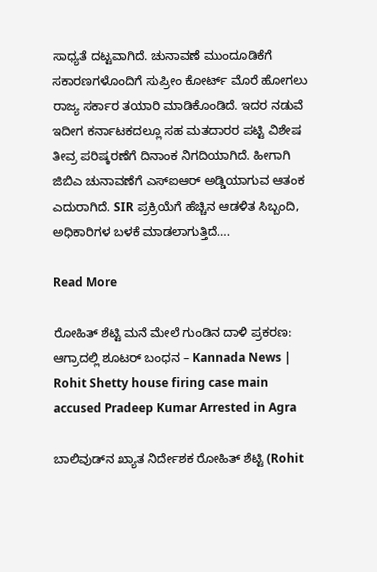ಸಾಧ್ಯತೆ ದಟ್ಟವಾಗಿದೆ. ಚುನಾವಣೆ ಮುಂದೂಡಿಕೆಗೆ ಸಕಾರಣಗಳೊಂದಿಗೆ ಸುಪ್ರೀಂ ಕೋರ್ಟ್‌ ಮೊರೆ ಹೋಗಲು ರಾಜ್ಯ ಸರ್ಕಾರ ತಯಾರಿ ಮಾಡಿಕೊಂಡಿದೆ. ಇದರ ನಡುವೆ ಇದೀಗ ಕರ್ನಾಟಕದಲ್ಲೂ ಸಹ ಮತದಾರರ ಪಟ್ಟಿ ವಿಶೇಷ ತೀವ್ರ ಪರಿಷ್ಕರಣೆಗೆ ದಿನಾಂಕ ನಿಗದಿಯಾಗಿದೆ. ಹೀಗಾಗಿ ಜಿಬಿಎ ಚುನಾವಣೆಗೆ ಎಸ್ಐಆರ್ ಅಡ್ಡಿಯಾಗುವ ಆತಂಕ ಎದುರಾಗಿದೆ. SIR ಪ್ರಕ್ರಿಯೆಗೆ ಹೆಚ್ಚಿನ ಆಡಳಿತ ಸಿಬ್ಬಂದಿ, ಅಧಿಕಾರಿಗಳ ಬಳಕೆ ಮಾಡಲಾಗುತ್ತಿದೆ….

Read More

ರೋಹಿತ್ ಶೆಟ್ಟಿ ಮನೆ ಮೇಲೆ ಗುಂಡಿನ ದಾಳಿ ಪ್ರಕರಣ: ಆಗ್ರಾದಲ್ಲಿ ಶೂಟರ್ ಬಂಧನ – Kannada News | Rohit Shetty house firing case main accused Pradeep Kumar Arrested in Agra

ಬಾಲಿವುಡ್‌ನ ಖ್ಯಾತ ನಿರ್ದೇಶಕ ರೋಹಿತ್ ಶೆಟ್ಟಿ (Rohit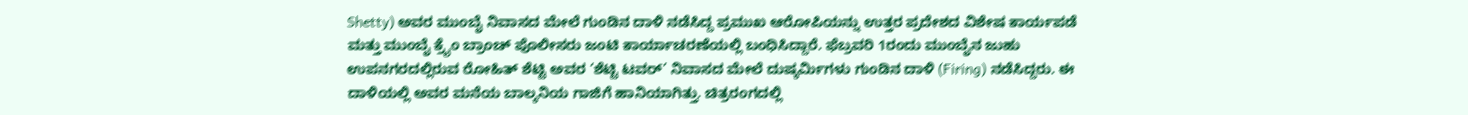Shetty) ಅವರ ಮುಂಬೈ ನಿವಾಸದ ಮೇಲೆ ಗುಂಡಿನ ದಾಳಿ ನಡೆಸಿದ್ದ ಪ್ರಮುಖ ಆರೋಪಿಯನ್ನು ಉತ್ತರ ಪ್ರದೇಶದ ವಿಶೇಷ ಕಾರ್ಯಪಡೆ ಮತ್ತು ಮುಂಬೈ ಕ್ರೈಂ ಬ್ರಾಂಚ್ ಪೊಲೀಸರು ಜಂಟಿ ಕಾರ್ಯಾಚರಣೆಯಲ್ಲಿ ಬಂಧಿಸಿದ್ದಾರೆ. ಫೆಬ್ರವರಿ 1ರಂದು ಮುಂಬೈನ ಜುಹು ಉಪನಗರದಲ್ಲಿರುವ ರೋಹಿತ್ ಶೆಟ್ಟಿ ಅವರ ‘ಶೆಟ್ಟಿ ಟವರ್’ ನಿವಾಸದ ಮೇಲೆ ದುಷ್ಕರ್ಮಿಗಳು ಗುಂಡಿನ ದಾಳಿ (Firing) ನಡೆಸಿದ್ದರು. ಈ ದಾಳಿಯಲ್ಲಿ ಅವರ ಮನೆಯ ಬಾಲ್ಕನಿಯ ಗಾಜಿಗೆ ಹಾನಿಯಾಗಿತ್ತು. ಚಿತ್ರರಂಗದಲ್ಲಿ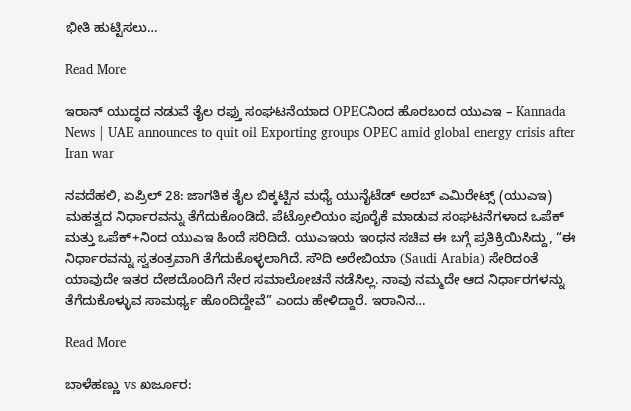ಭೀತಿ ಹುಟ್ಟಿಸಲು…

Read More

ಇರಾನ್ ಯುದ್ಧದ ನಡುವೆ ತೈಲ ರಫ್ತು ಸಂಘಟನೆಯಾದ OPECನಿಂದ ಹೊರಬಂದ ಯುಎಇ – Kannada News | UAE announces to quit oil Exporting groups OPEC amid global energy crisis after Iran war

ನವದೆಹಲಿ, ಏಪ್ರಿಲ್ 28: ಜಾಗತಿಕ ತೈಲ ಬಿಕ್ಕಟ್ಟಿನ ಮಧ್ಯೆ ಯುನೈಟೆಡ್ ಅರಬ್ ಎಮಿರೇಟ್ಸ್ (ಯುಎಇ) ಮಹತ್ವದ ನಿರ್ಧಾರವನ್ನು ತೆಗೆದುಕೊಂಡಿದೆ. ಪೆಟ್ರೋಲಿಯಂ ಪೂರೈಕೆ ಮಾಡುವ ಸಂಘಟನೆಗಳಾದ ಒಪೆಕ್ ಮತ್ತು ಒಪೆಕ್+ನಿಂದ ಯುಎಇ ಹಿಂದೆ ಸರಿದಿದೆ. ಯುಎಇಯ ಇಂಧನ ಸಚಿವ ಈ ಬಗ್ಗೆ ಪ್ರತಿಕ್ರಿಯಿಸಿದ್ದು, “ಈ ನಿರ್ಧಾರವನ್ನು ಸ್ವತಂತ್ರವಾಗಿ ತೆಗೆದುಕೊಳ್ಳಲಾಗಿದೆ. ಸೌದಿ ಅರೇಬಿಯಾ (Saudi Arabia) ಸೇರಿದಂತೆ ಯಾವುದೇ ಇತರ ದೇಶದೊಂದಿಗೆ ನೇರ ಸಮಾಲೋಚನೆ ನಡೆಸಿಲ್ಲ. ನಾವು ನಮ್ಮದೇ ಆದ ನಿರ್ಧಾರಗಳನ್ನು ತೆಗೆದುಕೊಳ್ಳುವ ಸಾಮರ್ಥ್ಯ ಹೊಂದಿದ್ದೇವೆ” ಎಂದು ಹೇಳಿದ್ದಾರೆ. ಇರಾನಿನ…

Read More

ಬಾಳೆಹಣ್ಣು vs ಖರ್ಜೂರ: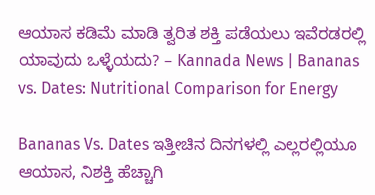ಆಯಾಸ ಕಡಿಮೆ ಮಾಡಿ ತ್ವರಿತ ಶಕ್ತಿ ಪಡೆಯಲು ಇವೆರಡರಲ್ಲಿ ಯಾವುದು ಒಳ್ಳೆಯದು? – Kannada News | Bananas vs. Dates: Nutritional Comparison for Energy

Bananas Vs. Dates ಇತ್ತೀಚಿನ ದಿನಗಳಲ್ಲಿ ಎಲ್ಲರಲ್ಲಿಯೂ ಆಯಾಸ, ನಿಶಕ್ತಿ ಹೆಚ್ಚಾಗಿ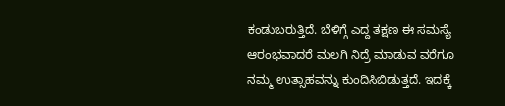ಕಂಡುಬರುತ್ತಿದೆ. ಬೆಳಿಗ್ಗೆ ಎದ್ದ ತಕ್ಷಣ ಈ ಸಮಸ್ಯೆ ಆರಂಭವಾದರೆ ಮಲಗಿ ನಿದ್ರೆ ಮಾಡುವ ವರೆಗೂ ನಮ್ಮ ಉತ್ಸಾಹವನ್ನು ಕುಂದಿಸಿಬಿಡುತ್ತದೆ. ಇದಕ್ಕೆ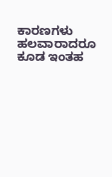ಕಾರಣಗಳು ಹಲವಾರಾದರೂ ಕೂಡ ಇಂತಹ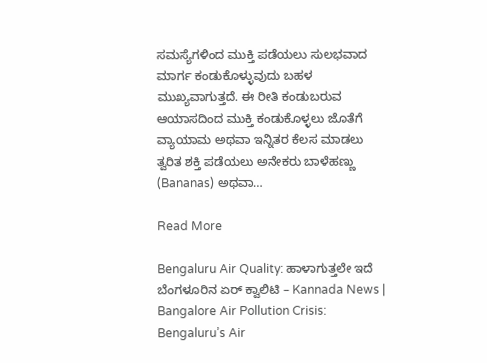ಸಮಸ್ಯೆಗಳಿಂದ ಮುಕ್ತಿ ಪಡೆಯಲು ಸುಲಭವಾದ ಮಾರ್ಗ ಕಂಡುಕೊಳ್ಳುವುದು ಬಹಳ ಮುಖ್ಯವಾಗುತ್ತದೆ. ಈ ರೀತಿ ಕಂಡುಬರುವ ಆಯಾಸದಿಂದ ಮುಕ್ತಿ ಕಂಡುಕೊಳ್ಳಲು ಜೊತೆಗೆ ವ್ಯಾಯಾಮ ಅಥವಾ ಇನ್ನಿತರ ಕೆಲಸ ಮಾಡಲು ತ್ವರಿತ ಶಕ್ತಿ ಪಡೆಯಲು ಅನೇಕರು ಬಾಳೆಹಣ್ಣು (Bananas) ಅಥವಾ…

Read More

Bengaluru Air Quality: ಹಾಳಾಗುತ್ತಲೇ ಇದೆ ಬೆಂಗಳೂರಿನ ಏರ್ ಕ್ವಾಲಿಟಿ – Kannada News | Bangalore Air Pollution Crisis: Bengaluru’s Air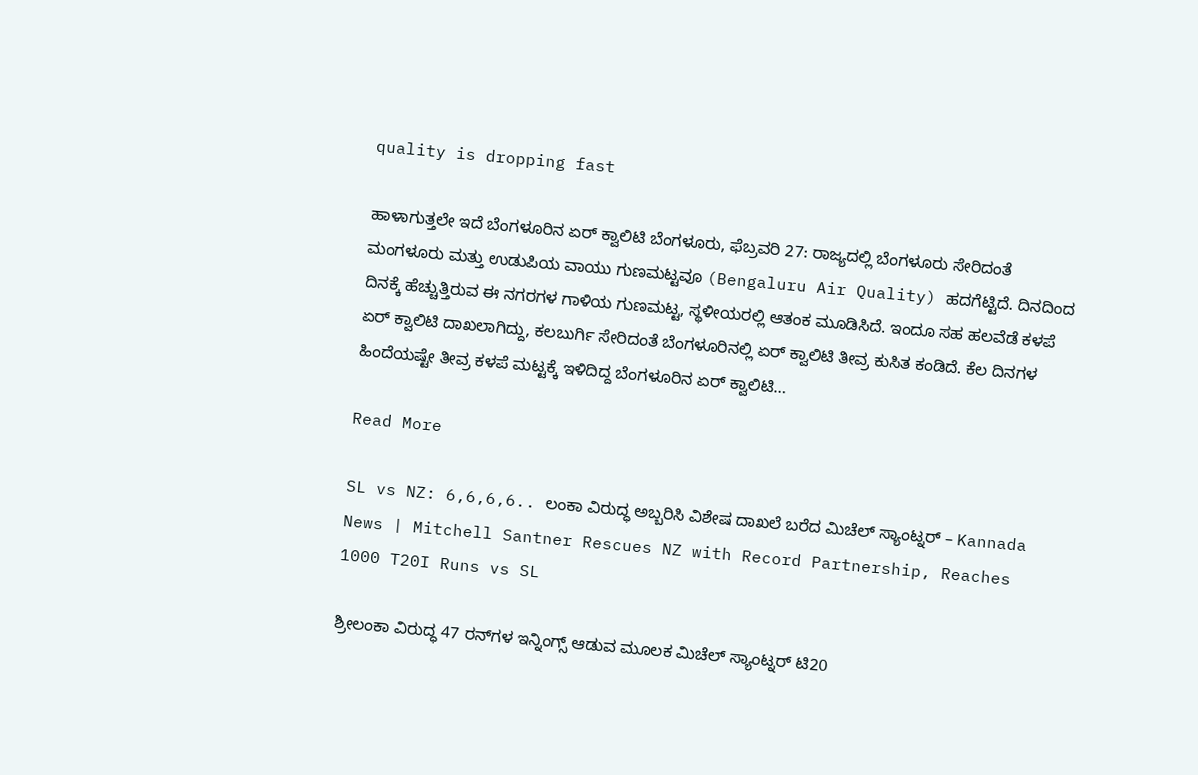quality is dropping fast

ಹಾಳಾಗುತ್ತಲೇ ಇದೆ ಬೆಂಗಳೂರಿನ ಏರ್ ಕ್ವಾಲಿಟಿ ಬೆಂಗಳೂರು, ಫೆಬ್ರವರಿ 27: ರಾಜ್ಯದಲ್ಲಿ ಬೆಂಗಳೂರು ಸೇರಿದಂತೆ ಮಂಗಳೂರು ಮತ್ತು ಉಡುಪಿಯ ವಾಯು ಗುಣಮಟ್ಟವೂ (Bengaluru Air Quality) ಹದಗೆಟ್ಟಿದೆ. ದಿನದಿಂದ ದಿನಕ್ಕೆ ಹೆಚ್ಚುತ್ತಿರುವ ಈ ನಗರಗಳ ಗಾಳಿಯ ಗುಣಮಟ್ಟ, ಸ್ಥಳೀಯರಲ್ಲಿ ಆತಂಕ ಮೂಡಿಸಿದೆ. ಇಂದೂ ಸಹ ಹಲವೆಡೆ ಕಳಪೆ ಏರ್ ಕ್ವಾಲಿಟಿ ದಾಖಲಾಗಿದ್ದು, ಕಲಬುರ್ಗಿ ಸೇರಿದಂತೆ ಬೆಂಗಳೂರಿನಲ್ಲಿ ಏರ್ ಕ್ವಾಲಿಟಿ ತೀವ್ರ ಕುಸಿತ ಕಂಡಿದೆ. ಕೆಲ ದಿನಗಳ ಹಿಂದೆಯಷ್ಟೇ ತೀವ್ರ ಕಳಪೆ ಮಟ್ಟಕ್ಕೆ ಇಳಿದಿದ್ದ ಬೆಂಗಳೂರಿನ ಏರ್ ಕ್ವಾಲಿಟಿ…

Read More

SL vs NZ: 6,6,6,6.. ಲಂಕಾ ವಿರುದ್ಧ ಅಬ್ಬರಿಸಿ ವಿಶೇಷ ದಾಖಲೆ ಬರೆದ ಮಿಚೆಲ್ ಸ್ಯಾಂಟ್ನರ್ – Kannada News | Mitchell Santner Rescues NZ with Record Partnership, Reaches 1000 T20I Runs vs SL

ಶ್ರೀಲಂಕಾ ವಿರುದ್ಧ 47 ರನ್‌ಗಳ ಇನ್ನಿಂಗ್ಸ್‌ ಆಡುವ ಮೂಲಕ ಮಿಚೆಲ್ ಸ್ಯಾಂಟ್ನರ್ ಟಿ20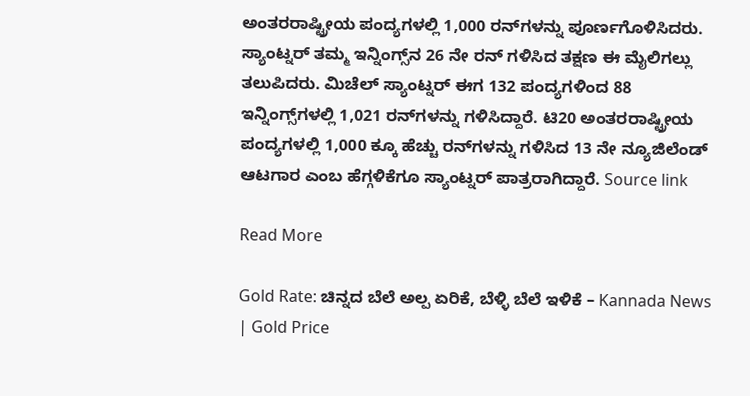ಅಂತರರಾಷ್ಟ್ರೀಯ ಪಂದ್ಯಗಳಲ್ಲಿ 1,000 ರನ್‌ಗಳನ್ನು ಪೂರ್ಣಗೊಳಿಸಿದರು. ಸ್ಯಾಂಟ್ನರ್ ತಮ್ಮ ಇನ್ನಿಂಗ್ಸ್‌ನ 26 ನೇ ರನ್ ಗಳಿಸಿದ ತಕ್ಷಣ ಈ ಮೈಲಿಗಲ್ಲು ತಲುಪಿದರು. ಮಿಚೆಲ್ ಸ್ಯಾಂಟ್ನರ್ ಈಗ 132 ಪಂದ್ಯಗಳಿಂದ 88 ಇನ್ನಿಂಗ್ಸ್‌ಗಳಲ್ಲಿ 1,021 ರನ್‌ಗಳನ್ನು ಗಳಿಸಿದ್ದಾರೆ. ಟಿ20 ಅಂತರರಾಷ್ಟ್ರೀಯ ಪಂದ್ಯಗಳಲ್ಲಿ 1,000 ಕ್ಕೂ ಹೆಚ್ಚು ರನ್‌ಗಳನ್ನು ಗಳಿಸಿದ 13 ನೇ ನ್ಯೂಜಿಲೆಂಡ್ ಆಟಗಾರ ಎಂಬ ಹೆಗ್ಗಳಿಕೆಗೂ ಸ್ಯಾಂಟ್ನರ್ ಪಾತ್ರರಾಗಿದ್ದಾರೆ. Source link

Read More

Gold Rate: ಚಿನ್ನದ ಬೆಲೆ ಅಲ್ಪ ಏರಿಕೆ, ಬೆಳ್ಳಿ ಬೆಲೆ ಇಳಿಕೆ – Kannada News | Gold Price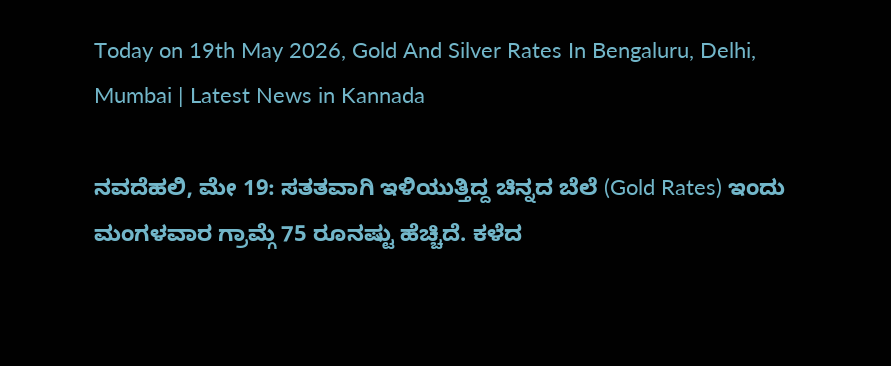Today on 19th May 2026, Gold And Silver Rates In Bengaluru, Delhi, Mumbai | Latest News in Kannada

ನವದೆಹಲಿ, ಮೇ 19: ಸತತವಾಗಿ ಇಳಿಯುತ್ತಿದ್ದ ಚಿನ್ನದ ಬೆಲೆ (Gold Rates) ಇಂದು ಮಂಗಳವಾರ ಗ್ರಾಮ್ಗೆ 75 ರೂನಷ್ಟು ಹೆಚ್ಚಿದೆ. ಕಳೆದ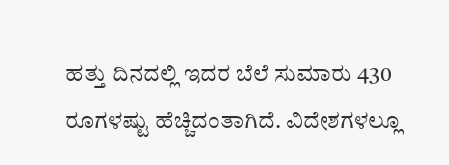ಹತ್ತು ದಿನದಲ್ಲಿ ಇದರ ಬೆಲೆ ಸುಮಾರು 430 ರೂಗಳಷ್ಟು ಹೆಚ್ಚಿದಂತಾಗಿದೆ. ವಿದೇಶಗಳಲ್ಲೂ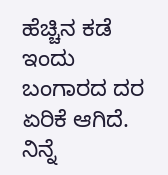ಹೆಚ್ಚಿನ ಕಡೆ ಇಂದು ಬಂಗಾರದ ದರ ಏರಿಕೆ ಆಗಿದೆ. ನಿನ್ನೆ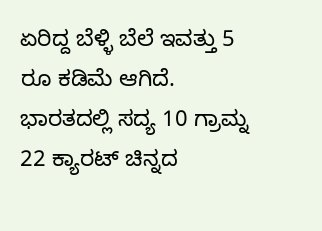ಏರಿದ್ದ ಬೆಳ್ಳಿ ಬೆಲೆ ಇವತ್ತು 5 ರೂ ಕಡಿಮೆ ಆಗಿದೆ. ಭಾರತದಲ್ಲಿ ಸದ್ಯ 10 ಗ್ರಾಮ್ನ 22 ಕ್ಯಾರಟ್ ಚಿನ್ನದ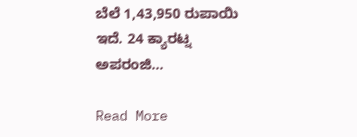ಬೆಲೆ 1,43,950 ರುಪಾಯಿ ಇದೆ. 24 ಕ್ಯಾರಟ್ನ ಅಪರಂಜಿ…

Read More